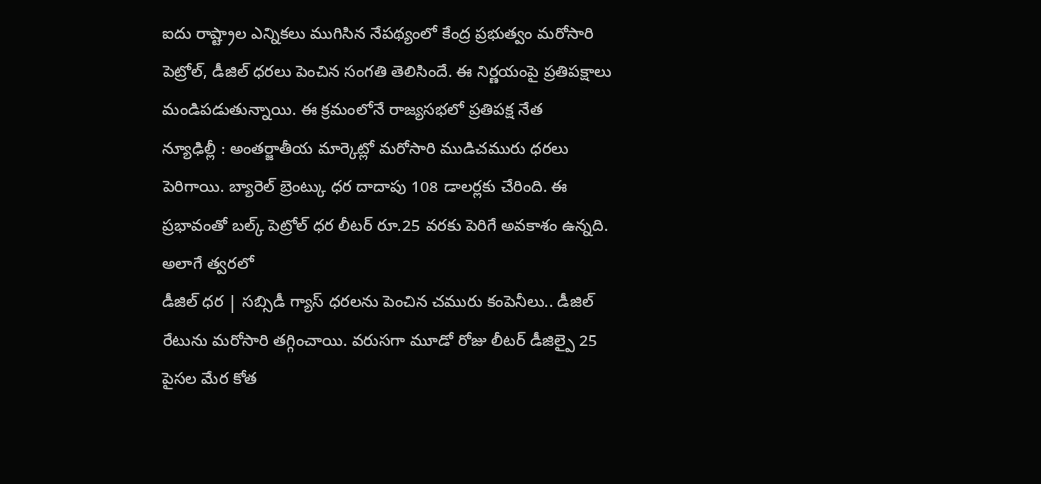ఐదు రాష్ట్రాల ఎన్నికలు ముగిసిన నేపథ్యంలో కేంద్ర ప్రభుత్వం మరోసారి పెట్రోల్, డీజిల్ ధరలు పెంచిన సంగతి తెలిసిందే. ఈ నిర్ణయంపై ప్రతిపక్షాలు మండిపడుతున్నాయి. ఈ క్రమంలోనే రాజ్యసభలో ప్రతిపక్ష నేత
న్యూఢిల్లీ : అంతర్జాతీయ మార్కెట్లో మరోసారి ముడిచమురు ధరలు పెరిగాయి. బ్యారెల్ బ్రెంట్కు ధర దాదాపు 108 డాలర్లకు చేరింది. ఈ ప్రభావంతో బల్క్ పెట్రోల్ ధర లీటర్ రూ.25 వరకు పెరిగే అవకాశం ఉన్నది. అలాగే త్వరలో
డీజిల్ ధర | సబ్సిడీ గ్యాస్ ధరలను పెంచిన చమురు కంపెనీలు.. డీజిల్ రేటును మరోసారి తగ్గించాయి. వరుసగా మూడో రోజు లీటర్ డీజిల్పై 25 పైసల మేర కోత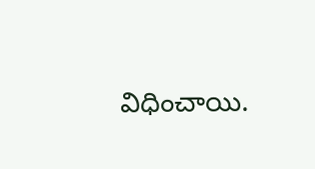విధించాయి.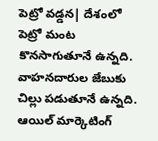పెట్రో వడ్డన| దేశంలో పెట్రో మంట కొనసాగుతూనే ఉన్నది. వాహనదారుల జేబుకు చిల్లు పడుతూనే ఉన్నది. ఆయిల్ మార్కెటింగ్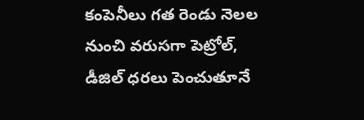కంపెనీలు గత రెండు నెలల నుంచి వరుసగా పెట్రోల్, డీజిల్ ధరలు పెంచుతూనే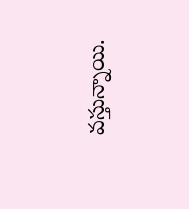వస్తున్నాయి.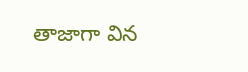తాజాగా విన